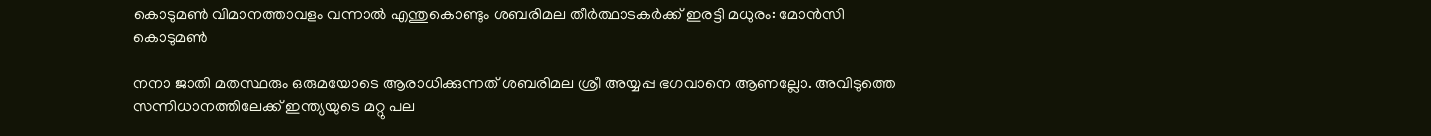കൊടുമൺ വിമാനത്താവളം വന്നാൽ എന്തുകൊണ്ടും ശബരിമല തീർത്ഥാടകർക്ക് ഇരട്ടി മധുരം: മോൻസി കൊടുമൺ

നനാ ജാതി മതസ്ഥരും ഒരുമയോടെ ആരാധിക്കുന്നത് ശബരിമല ശ്രീ അയ്യപ്പ ഭഗവാനെ ആണല്ലോ. അവിടുത്തെ സന്നിധാനത്തിലേക്ക് ഇന്ത്യയുടെ മറ്റു പല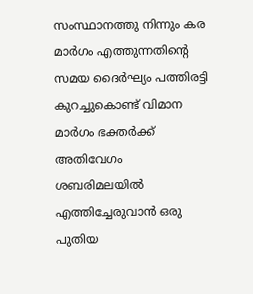സംസ്ഥാനത്തു നിന്നും കര മാർഗം എത്തുന്നതിൻ്റെ സമയ ദൈർഘ്യം പത്തിരട്ടി കുറച്ചുകൊണ്ട് വിമാന മാര്‍ഗം ഭക്തർക്ക് അതിവേഗം ശബരിമലയിൽ എത്തിച്ചേരുവാൻ ഒരു പുതിയ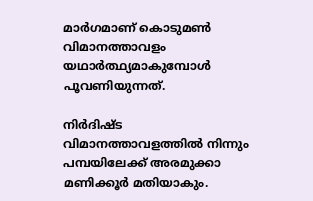മാർഗമാണ് കൊടുമൺ വിമാനത്താവളം യഥാർത്ഥ്യമാകുമ്പോൾ പൂവണിയുന്നത്.

നിർദിഷ്ട വിമാനത്താവളത്തില്‍ നിന്നും പമ്പയിലേക്ക് അരമുക്കാ മണിക്കൂർ മതിയാകും.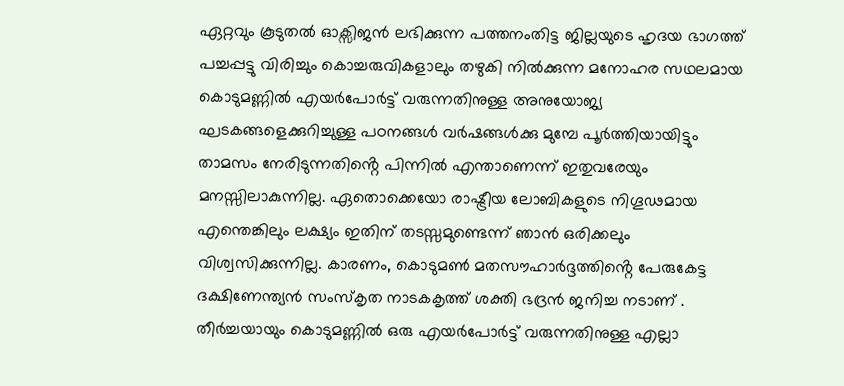ഏറ്റവും കൂടുതൽ ഓക്സിജൻ ലഭിക്കുന്ന പത്തനംതിട്ട ജില്ലയുടെ ഹൃദയ ഭാഗത്ത് പച്ചപ്പട്ടു വിരിച്ചും കൊച്ചരുവികളാലും തഴുകി നിൽക്കുന്ന മനോഹര സഥലമായ കൊടുമണ്ണിൽ എയർപോർട്ട് വരുന്നതിനുള്ള അനുയോജ്യ ഘടകങ്ങളെക്കുറിച്ചുള്ള പഠനങ്ങൾ വർഷങ്ങൾക്കു മുമ്പേ പൂർത്തിയായിട്ടും താമസം നേരിടുന്നതിൻ്റെ പിന്നിൽ എന്താണെന്ന് ഇതുവരേയും മനസ്സിലാകുന്നില്ല. ഏതൊക്കെയോ രാഷ്ട്രീയ ലോബികളുടെ നിഗൂഢമായ എന്തെങ്കിലും ലക്ഷ്യം ഇതിന് തടസ്സമുണ്ടെന്ന് ഞാൻ ഒരിക്കലും വിശ്വസിക്കുന്നില്ല. കാരണം, കൊടുമൺ മതസൗഹാർദ്ദത്തിൻ്റെ പേരുകേട്ട ദക്ഷിണേന്ത്യൻ സംസ്കൃത നാടകകൃത്ത് ശക്തി ഭദ്രൻ ജനിച്ച നടാണ് . തീർച്ചയായും കൊടുമണ്ണിൽ ഒരു എയർപോർട്ട് വരുന്നതിനുള്ള എല്ലാ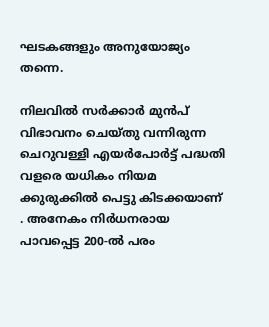ഘടകങ്ങളും അനുയോജ്യം തന്നെ.

നിലവിൽ സർക്കാർ മുൻപ് വിഭാവനം ചെയ്തു വന്നിരുന്ന ചെറുവള്ളി എയർപോർട്ട് പദ്ധതി വളരെ യധികം നിയമ ക്കുരുക്കിൽ പെട്ടു കിടക്കയാണ് . അനേകം നിർധനരായ പാവപ്പെട്ട 200-ൽ പരം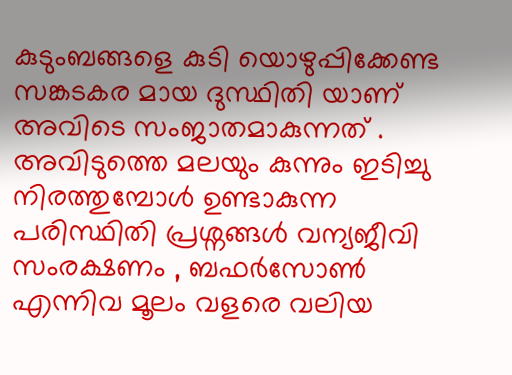കുടുംബങ്ങളെ കുടി യൊഴുപ്പിക്കേണ്ട സങ്കടകര മായ ദുസ്ഥിതി യാണ് അവിടെ സംജാതമാകുന്നത് . അവിടുത്തെ മലയും കുന്നും ഇടിച്ചു നിരത്തുമ്പോൾ ഉണ്ടാകുന്ന പരിസ്ഥിതി പ്രശ്നങ്ങൾ വന്യജീവി സംരക്ഷണം , ബഫർസോൺ എന്നിവ മൂലം വളരെ വലിയ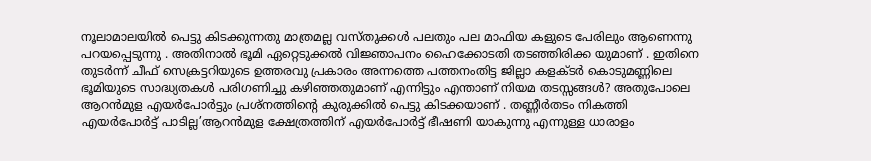നൂലാമാലയിൽ പെട്ടു കിടക്കുന്നതു മാത്രമല്ല വസ്തുക്കൾ പലതും പല മാഫിയ കളുടെ പേരിലും ആണെന്നു പറയപ്പെടുന്നു . അതിനാൽ ഭൂമി ഏറ്റെടുക്കൽ വിജ്ഞാപനം ഹൈക്കോടതി തടഞ്ഞിരിക്ക യുമാണ് . ഇതിനെ തുടർന്ന് ചീഫ് സെക്രട്ടറിയുടെ ഉത്തരവു പ്രകാരം അന്നത്തെ പത്തനംതിട്ട ജില്ലാ കളക്ടർ കൊടുമണ്ണിലെ ഭൂമിയുടെ സാദ്ധ്യതകൾ പരിഗണിച്ചു കഴിഞ്ഞതുമാണ് എന്നിട്ടും എന്താണ് നിയമ തടസ്സങ്ങൾ? അതുപോലെ ആറൻമുള എയർപോർട്ടും പ്രശ്‌നത്തിൻ്റെ കുരുക്കിൽ പെട്ടു കിടക്കയാണ് . തണ്ണീർതടം നികത്തി എയർപോർട്ട് പാടില്ല’ആറൻമുള ക്ഷേത്രത്തിന് എയർപോർട്ട് ഭീഷണി യാകുന്നു എന്നുള്ള ധാരാളം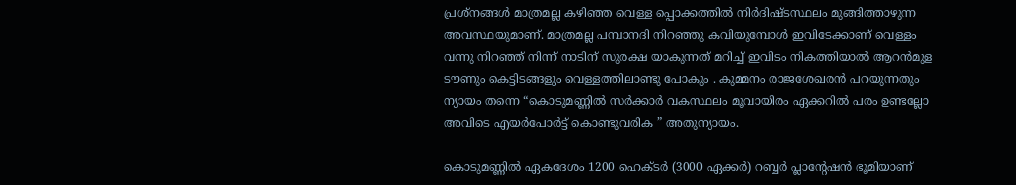പ്രശ്‌നങ്ങൾ മാത്രമല്ല കഴിഞ്ഞ വെള്ള പ്പൊക്കത്തിൽ നിർദിഷ്ടസ്ഥലം മുങ്ങിത്താഴുന്ന അവസ്ഥയുമാണ്. മാത്രമല്ല പമ്പാനദി നിറഞ്ഞു കവിയുമ്പോൾ ഇവിടേക്കാണ് വെള്ളം വന്നു നിറഞ്ഞ് നിന്ന് നാടിന് സുരക്ഷ യാകുന്നത് മറിച്ച് ഇവിടം നികത്തിയാൽ ആറൻമുള ടൗണും കെട്ടിടങ്ങളും വെള്ളത്തിലാണ്ടു പോകും . കുമ്മനം രാജശേഖരൻ പറയുന്നതും ന്യായം തന്നെ “കൊടുമണ്ണിൽ സർക്കാർ വകസ്ഥലം മൂവായിരം ഏക്കറിൽ പരം ഉണ്ടല്ലോ അവിടെ എയർപോർട്ട് കൊണ്ടുവരിക ” അതുന്യായം.

കൊടുമണ്ണിൽ ഏകദേശം 1200 ഹെക്ടർ (3000 ഏക്കർ) റബ്ബർ പ്ലാൻ്റേഷൻ ഭൂമിയാണ്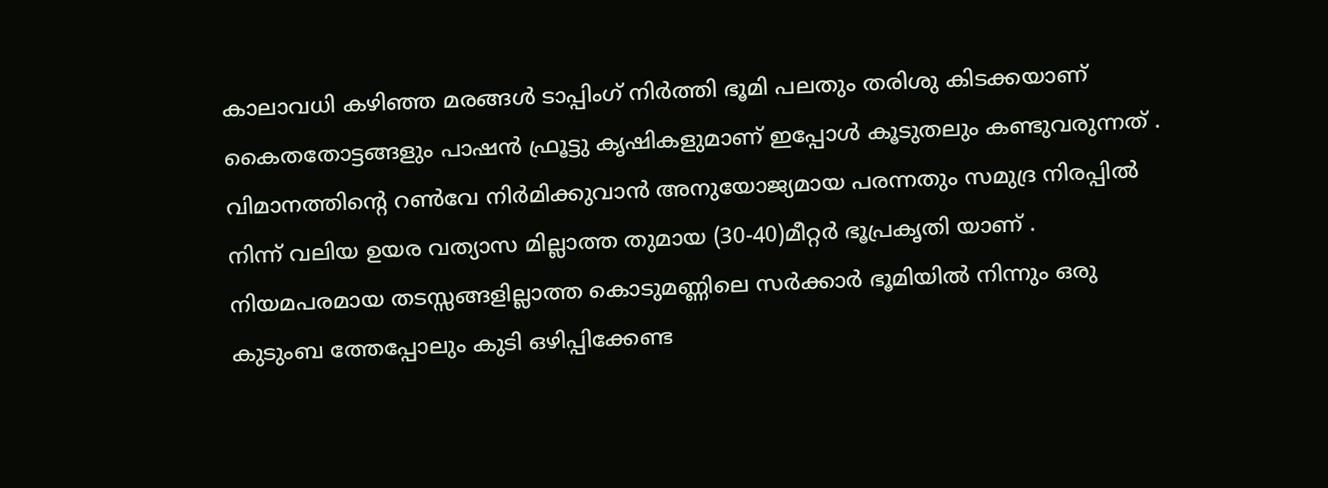കാലാവധി കഴിഞ്ഞ മരങ്ങൾ ടാപ്പിംഗ് നിർത്തി ഭൂമി പലതും തരിശു കിടക്കയാണ് കൈതതോട്ടങ്ങളും പാഷൻ ഫ്രൂട്ടു കൃഷികളുമാണ് ഇപ്പോൾ കൂടുതലും കണ്ടുവരുന്നത് . വിമാനത്തിൻ്റെ റൺവേ നിർമിക്കുവാൻ അനുയോജ്യമായ പരന്നതും സമുദ്ര നിരപ്പിൽ നിന്ന് വലിയ ഉയര വത്യാസ മില്ലാത്ത തുമായ (30-40)മീറ്റർ ഭൂപ്രകൃതി യാണ് . നിയമപരമായ തടസ്സങ്ങളില്ലാത്ത കൊടുമണ്ണിലെ സർക്കാർ ഭൂമിയിൽ നിന്നും ഒരു കുടുംബ ത്തേപ്പോലും കുടി ഒഴിപ്പിക്കേണ്ട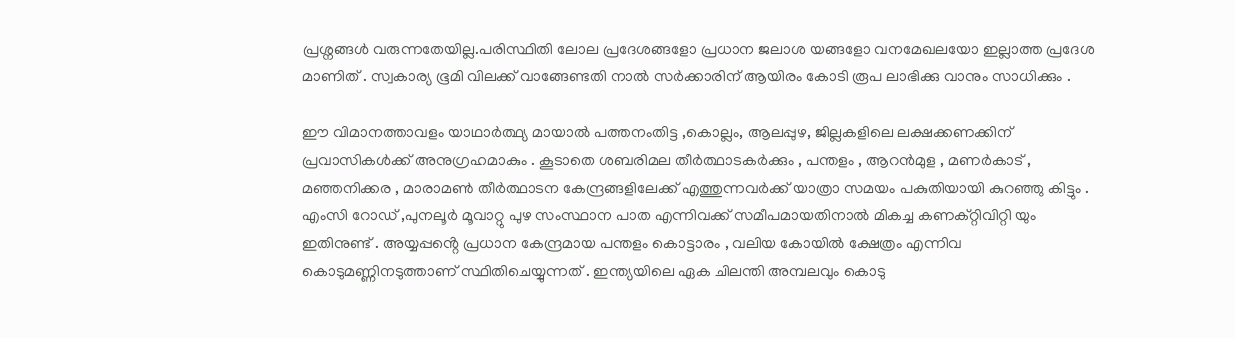പ്രശ്നങ്ങൾ വരുന്നതേയില്ല.പരിസ്ഥിതി ലോല പ്രദേശങ്ങളോ പ്രധാന ജലാശ യങ്ങളോ വനമേഖലയോ ഇല്ലാത്ത പ്രദേശ മാണിത് . സ്വകാര്യ ഭൂമി വിലക്ക് വാങ്ങേണ്ടതി നാൽ സർക്കാരിന് ആയിരം കോടി രൂപ ലാഭിക്കു വാനും സാധിക്കും .

ഈ വിമാനത്താവളം യാഥാർത്ഥ്യ മായാൽ പത്തനംതിട്ട ,കൊല്ലം, ആലപ്പുഴ, ജില്ലകളിലെ ലക്ഷക്കണക്കിന് പ്രവാസികൾക്ക് അനുഗ്രഹമാകും . കൂടാതെ ശബരിമല തീർത്ഥാടകർക്കും , പന്തളം , ആറൻമുള , മണർകാട് , മഞ്ഞനിക്കര , മാരാമൺ തീർത്ഥാടന കേന്ദ്രങ്ങളിലേക്ക് എത്തുന്നവർക്ക് യാത്രാ സമയം പകുതിയായി കുറഞ്ഞു കിട്ടും . എംസി റോഡ് ,പുനലൂർ മൂവാറ്റു പുഴ സംസ്ഥാന പാത എന്നിവക്ക് സമീപമായതിനാൽ മികച്ച കണക്റ്റിവിറ്റി യും ഇതിനുണ്ട് . അയ്യപ്പൻ്റെ പ്രധാന കേന്ദ്രമായ പന്തളം കൊട്ടാരം , വലിയ കോയിൽ ക്ഷേത്രം എന്നിവ കൊടുമണ്ണിനടുത്താണ് സ്ഥിതിചെയ്യുന്നത് . ഇന്ത്യയിലെ ഏക ചിലന്തി അമ്പലവും കൊടു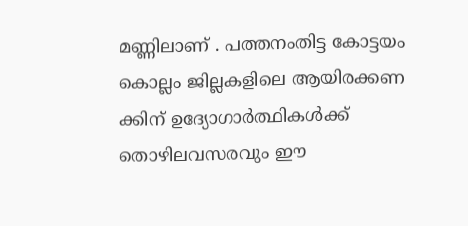മണ്ണിലാണ് . പത്തനംതിട്ട കോട്ടയം കൊല്ലം ജില്ലകളിലെ ആയിരക്കണ ക്കിന് ഉദ്യോഗാർത്ഥികൾക്ക് തൊഴിലവസരവും ഈ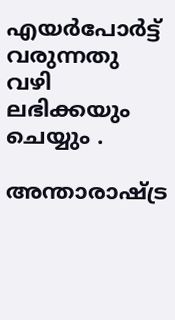എയർപോർട്ട് വരുന്നതു വഴി ലഭിക്കയും ചെയ്യും .

അന്താരാഷ്ട്ര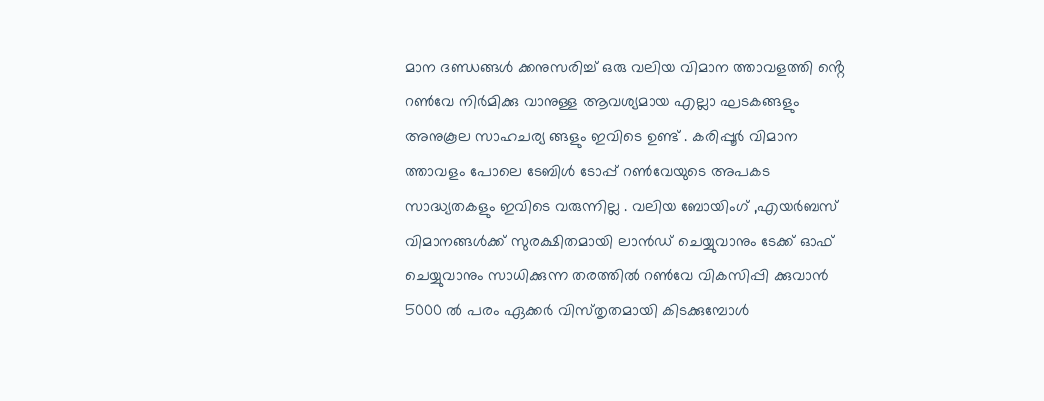മാന ദണ്ഡങ്ങൾ ക്കനുസരിച്ച് ഒരു വലിയ വിമാന ത്താവളത്തി ൻ്റെ റൺവേ നിർമിക്കു വാനുള്ള ആവശ്യമായ എല്ലാ ഘടകങ്ങളും അനുകൂല സാഹചര്യ ങ്ങളും ഇവിടെ ഉണ്ട് . കരിപ്പൂർ വിമാന ത്താവളം പോലെ ടേബിൾ ടോപ്പ് റൺവേയുടെ അപകട സാദ്ധ്യതകളും ഇവിടെ വരുന്നില്ല . വലിയ ബോയിംഗ് ,എയർബസ് വിമാനങ്ങൾക്ക് സുരക്ഷിതമായി ലാൻഡ് ചെയ്യുവാനും ടേക്ക് ഓഫ് ചെയ്യുവാനും സാധിക്കുന്ന തരത്തിൽ റൺവേ വികസിപ്പി ക്കുവാൻ 5000 ൽ പരം ഏക്കർ വിസ്‌തൃതമായി കിടക്കുമ്പോൾ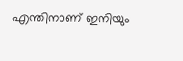എന്തിനാണ് ഇനിയും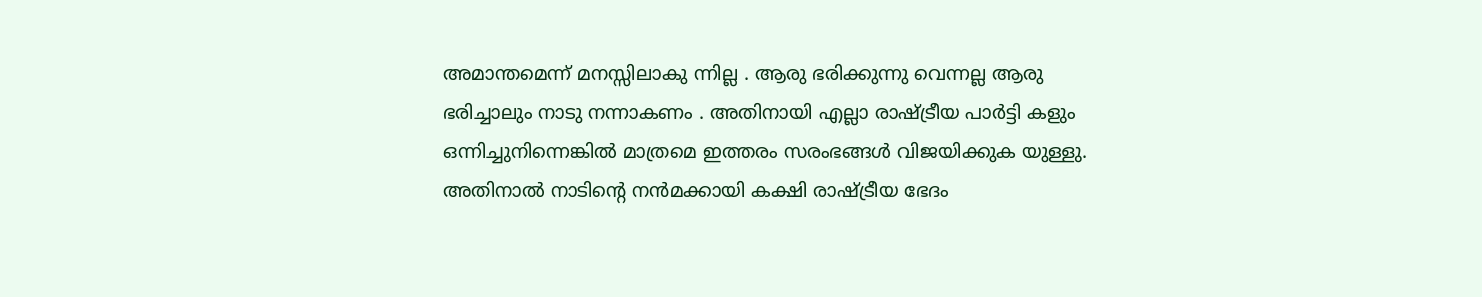അമാന്തമെന്ന് മനസ്സിലാകു ന്നില്ല . ആരു ഭരിക്കുന്നു വെന്നല്ല ആരു ഭരിച്ചാലും നാടു നന്നാകണം . അതിനായി എല്ലാ രാഷ്ട്രീയ പാർട്ടി കളും ഒന്നിച്ചുനിന്നെങ്കിൽ മാത്രമെ ഇത്തരം സരംഭങ്ങൾ വിജയിക്കുക യുള്ളു. അതിനാൽ നാടിൻ്റെ നൻമക്കായി കക്ഷി രാഷ്ട്രീയ ഭേദം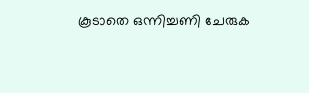കൂടാതെ ഒന്നിച്ചണി ചേരുക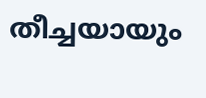തീച്ചയായും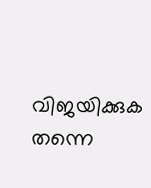വിജയിക്കുക തന്നെ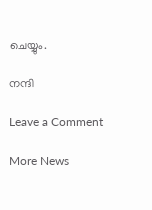ചെയ്യും.

നന്ദി

Leave a Comment

More News